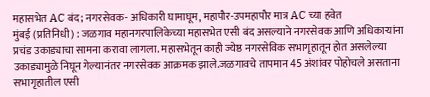महासभेत AC बंद; नगरसेवक- अधिकारी घामाघूम, महापौर-उपमहापौर मात्र AC च्या हवेत
मुंबई (प्रतिनिधी) : जळगाव महानगरपालिकेच्या महासभेत एसी बंद असल्याने नगरसेवक आणि अधिकाऱ्यांना प्रचंड उकाड्याचा सामना करावा लागला. महासभेतून काही ज्येष्ठ नगरसेविक सभागृहातून होत असलेल्या उकाड्यामुळे निघून गेल्यानंतर नगरसेवक आक्रमक झाले.जळगावचे तापमान 45 अंशांवर पोहोचले असताना सभागृहातील एसी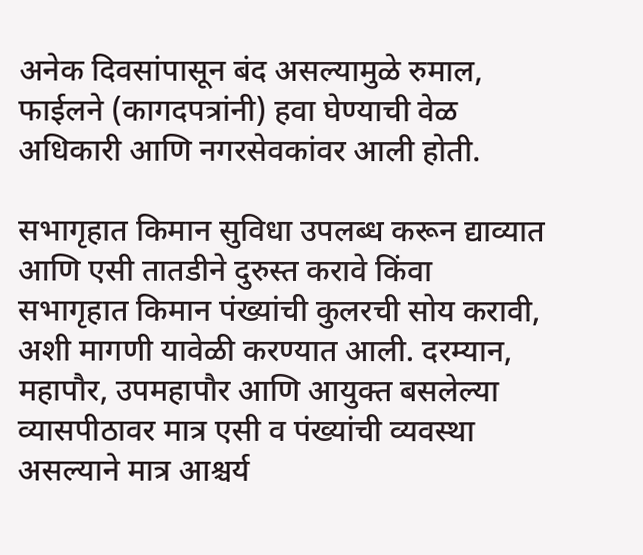अनेक दिवसांपासून बंद असल्यामुळे रुमाल, फाईलने (कागदपत्रांनी) हवा घेण्याची वेळ अधिकारी आणि नगरसेवकांवर आली होती.

सभागृहात किमान सुविधा उपलब्ध करून द्याव्यात आणि एसी तातडीने दुरुस्त करावे किंवा सभागृहात किमान पंख्यांची कुलरची सोय करावी, अशी मागणी यावेळी करण्यात आली. दरम्यान, महापौर, उपमहापौर आणि आयुक्त बसलेल्या व्यासपीठावर मात्र एसी व पंख्यांची व्यवस्था असल्याने मात्र आश्चर्य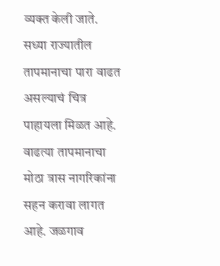व्यक्त केली जाते.
सध्या राज्यातील तापमानाचा पारा वाढत असल्याचं चित्र पाहायला मिळत आहे. वाढत्या तापमानाचा मोठा त्रास नागरिकांना सहन करावा लागत आहे. जळगाव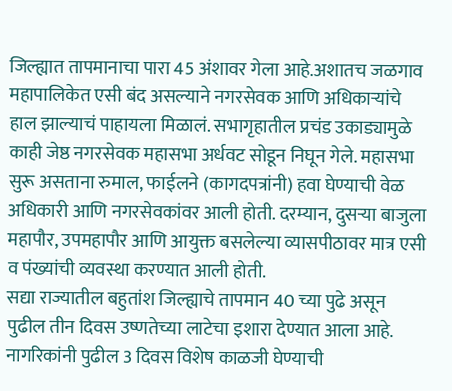जिल्ह्यात तापमानाचा पारा 45 अंशावर गेला आहे.अशातच जळगाव महापालिकेत एसी बंद असल्याने नगरसेवक आणि अधिकाऱ्यांचे हाल झाल्याचं पाहायला मिळालं. सभागृहातील प्रचंड उकाड्यामुळे काही जेष्ठ नगरसेवक महासभा अर्धवट सोडून निघून गेले. महासभा सुरू असताना रुमाल, फाईलने (कागदपत्रांनी) हवा घेण्याची वेळ अधिकारी आणि नगरसेवकांवर आली होती. दरम्यान, दुसऱ्या बाजुला महापौर, उपमहापौर आणि आयुक्त बसलेल्या व्यासपीठावर मात्र एसी व पंख्यांची व्यवस्था करण्यात आली होती.
सद्या राज्यातील बहुतांश जिल्ह्याचे तापमान 40 च्या पुढे असून पुढील तीन दिवस उष्णतेच्या लाटेचा इशारा देण्यात आला आहे. नागरिकांनी पुढील 3 दिवस विशेष काळजी घेण्याची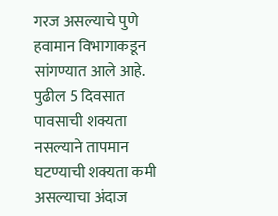गरज असल्याचे पुणे हवामान विभागाकडून सांगण्यात आले आहे. पुढील 5 दिवसात पावसाची शक्यता नसल्याने तापमान घटण्याची शक्यता कमी असल्याचा अंदाज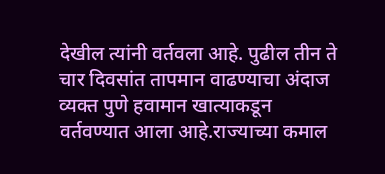देखील त्यांनी वर्तवला आहे. पुढील तीन ते चार दिवसांत तापमान वाढण्याचा अंदाज व्यक्त पुणे हवामान खात्याकडून वर्तवण्यात आला आहे.राज्याच्या कमाल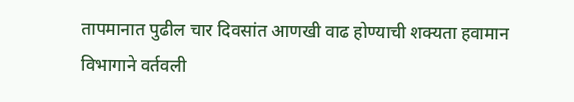तापमानात पुढील चार दिवसांत आणखी वाढ होण्याची शक्यता हवामान विभागाने वर्तवली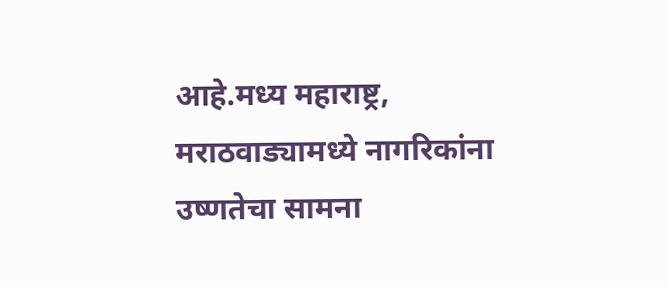आहे.मध्य महाराष्ट्र, मराठवाड्यामध्ये नागरिकांना उष्णतेचा सामना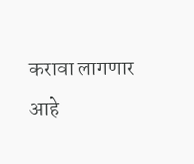करावा लागणार आहे